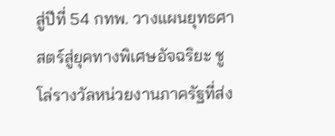สู่ปีที่ 54 กทพ. วางแผนยุทธศาสตร์สู่ยุคทางพิเศษอัจฉริยะ ชูโล่รางวัลหน่วยงานภาครัฐที่ส่ง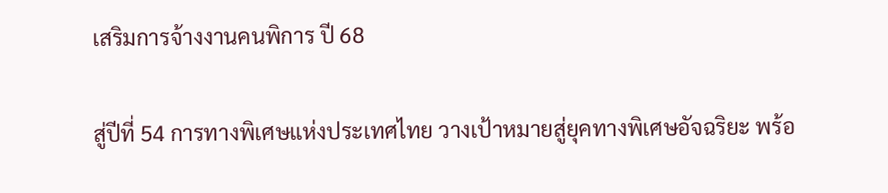เสริมการจ้างงานคนพิการ ปี 68

สู่ปีที่ 54 การทางพิเศษแห่งประเทศไทย วางเป้าหมายสู่ยุคทางพิเศษอัจฉริยะ พร้อ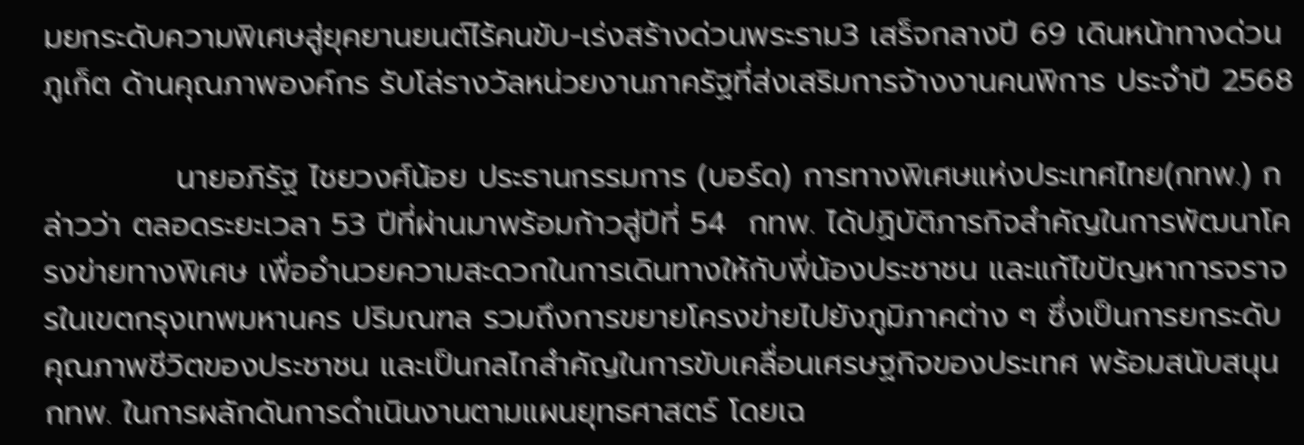มยกระดับความพิเศษสู่ยุคยานยนต์ไร้คนขับ-เร่งสร้างด่วนพระราม3 เสร็จกลางปี 69 เดินหน้าทางด่วนภูเก็ต ด้านคุณภาพองค์กร รับโล่รางวัลหน่วยงานภาครัฐที่ส่งเสริมการจ้างงานคนพิการ ประจำปี 2568

            นายอภิรัฐ ไชยวงศ์น้อย ประธานกรรมการ (บอร์ด) การทางพิเศษแห่งประเทศไทย(กทพ.) กล่าวว่า ตลอดระยะเวลา 53 ปีที่ผ่านมาพร้อมก้าวสู่ปีที่ 54  กทพ. ได้ปฏิบัติภารกิจสำคัญในการพัฒนาโครงข่ายทางพิเศษ เพื่ออำนวยความสะดวกในการเดินทางให้กับพี่น้องประชาชน และแก้ไขปัญหาการจราจรในเขตกรุงเทพมหานคร ปริมณฑล รวมถึงการขยายโครงข่ายไปยังภูมิภาคต่าง ๆ ซึ่งเป็นการยกระดับคุณภาพชีวิตของประชาชน และเป็นกลไกสำคัญในการขับเคลื่อนเศรษฐกิจของประเทศ พร้อมสนับสนุน กทพ. ในการผลักดันการดำเนินงานตามแผนยุทธศาสตร์ โดยเฉ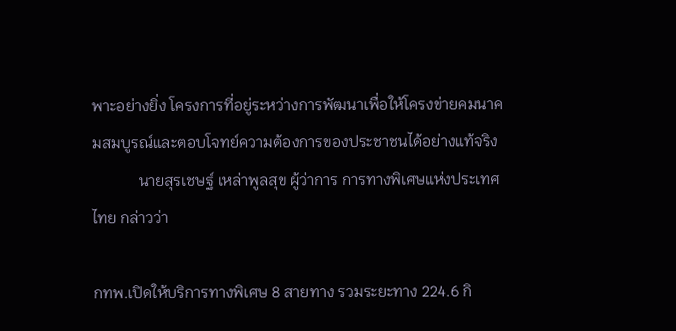พาะอย่างยิ่ง โครงการที่อยู่ระหว่างการพัฒนาเพื่อให้โครงข่ายคมนาคมสมบูรณ์และตอบโจทย์ความต้องการของประชาชนได้อย่างแท้จริง
            นายสุรเชษฐ์ เหล่าพูลสุข ผู้ว่าการ การทางพิเศษแห่งประเทศไทย กล่าวว่า

กทพ.เปิดให้บริการทางพิเศษ 8 สายทาง รวมระยะทาง 224.6 กิ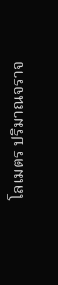โลเมตร ปริมาณจราจ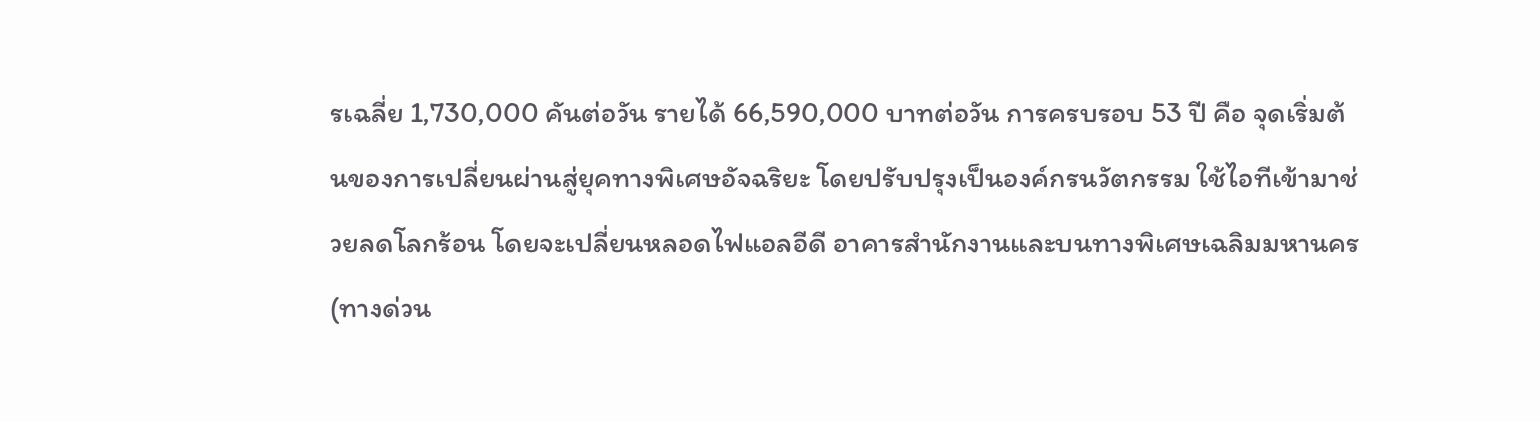รเฉลี่ย 1,730,000 คันต่อวัน รายได้ 66,590,000 บาทต่อวัน การครบรอบ 53 ปี คือ จุดเริ่มต้นของการเปลี่ยนผ่านสู่ยุคทางพิเศษอัจฉริยะ โดยปรับปรุงเป็นองค์กรนวัตกรรม ใช้ไอทีเข้ามาช่วยลดโลกร้อน โดยจะเปลี่ยนหลอดไฟแอลอีดี อาคารสำนักงานและบนทางพิเศษเฉลิมมหานคร (ทางด่วน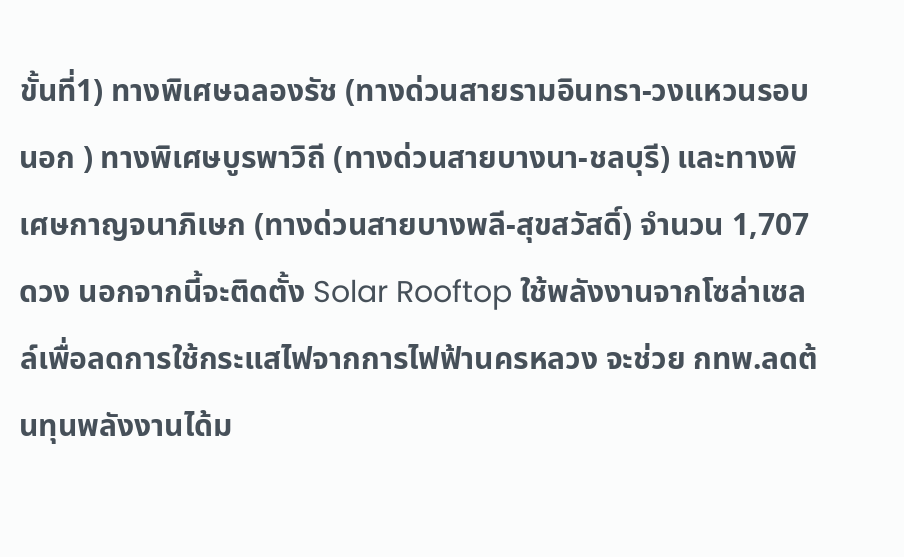ขั้นที่1) ทางพิเศษฉลองรัช (ทางด่วนสายรามอินทรา-วงแหวนรอบนอก ) ทางพิเศษบูรพาวิถี (ทางด่วนสายบางนา-ชลบุรี) และทางพิเศษกาญจนาภิเษก (ทางด่วนสายบางพลี-สุขสวัสดิ์) จำนวน 1,707 ดวง นอกจากนี้จะติดตั้ง Solar Rooftop ใช้พลังงานจากโซล่าเซลล์เพื่อลดการใช้กระแสไฟจากการไฟฟ้านครหลวง จะช่วย กทพ.ลดต้นทุนพลังงานได้ม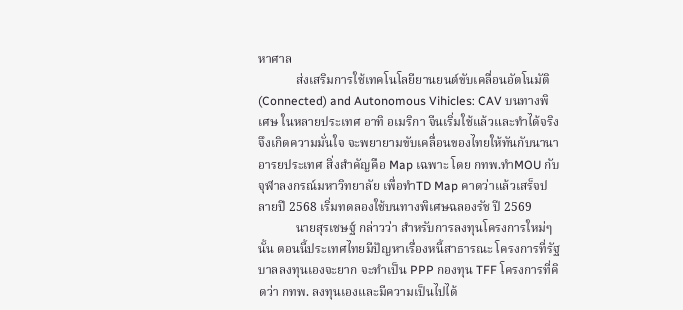หาศาล
            ส่งเสริมการใช้เทคโนโลยียานยนต์ขับเคลื่อนอัตโนมัติ(Connected) and Autonomous Vihicles: CAV บนทางพิเศษ ในหลายประเทศ อาทิ อเมริกา จีนเริ่มใช้แล้วและทำได้จริงจึงเกิดความมั่นใจ จะพยายามขับเคลื่อนของไทยให้ทันกับนานาอารยประเทศ สิ่งสำคัญคือ Map เฉพาะ โดย กทพ.ทำMOU กับจุฬาลงกรณ์มหาวิทยาลัย เพื่อทำTD Map คาดว่าแล้วเสร็จปลายปี 2568 เริ่มทดลองใช้บนทางพิเศษฉลองรัช ปี 2569
            นายสุรเชษฐ์ กล่าวว่า สำหรับการลงทุนโครงการใหม่ๆ นั้น ตอนนี้ประเทศไทยมีปัญหาเรื่องหนี้สาธารณะ โครงการที่รัฐบาลลงทุนเองจะยาก จะทำเป็น PPP กองทุน TFF โครงการที่คิดว่า กทพ. ลงทุนเองและมีความเป็นไปได้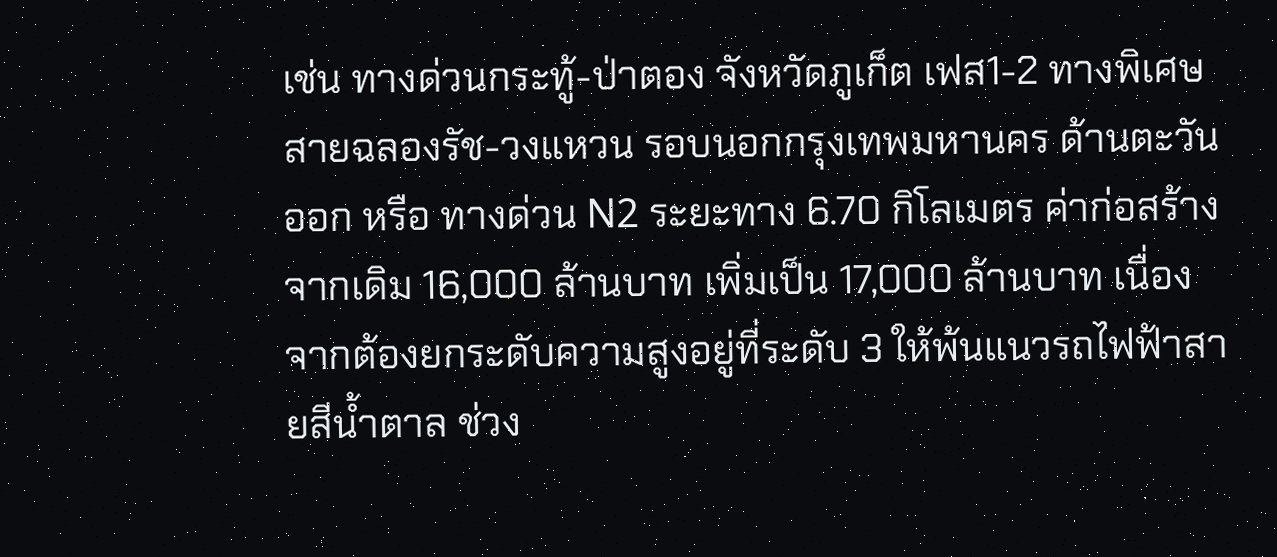เช่น ทางด่วนกระทู้-ป่าตอง จังหวัดภูเก็ต เฟส1-2 ทางพิเศษสายฉลองรัช-วงแหวน รอบนอกกรุงเทพมหานคร ด้านตะวันออก หรือ ทางด่วน N2 ระยะทาง 6.70 กิโลเมตร ค่าก่อสร้าง จากเดิม 16,000 ล้านบาท เพิ่มเป็น 17,000 ล้านบาท เนื่องจากต้องยกระดับความสูงอยู่ที่ระดับ 3 ให้พ้นแนวรถไฟฟ้าสายสีน้ำตาล ช่วง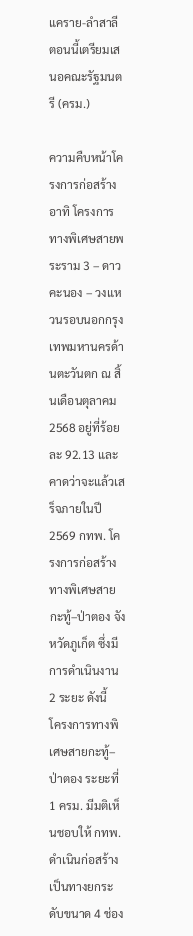แคราย-ลำสาลี ตอนนี้เตรียมเสนอคณะรัฐมนตรี (ครม.)

ความคืบหน้าโครงการก่อสร้าง อาทิ โครงการทางพิเศษสายพระราม 3 – ดาวคะนอง – วงแหวนรอบนอกกรุงเทพมหานครด้านตะวันตก ณ สิ้นเดือนตุลาคม 2568 อยู่ที่ร้อยละ 92.13 และคาดว่าจะแล้วเสร็จภายในปี 2569 กทพ. โครงการก่อสร้างทางพิเศษสายกะทู้–ป่าตอง จังหวัดภูเก็ต ซึ่งมีการดำเนินงาน 2 ระยะ ดังนี้
โครงการทางพิเศษสายกะทู้–ป่าตอง ระยะที่ 1 ครม. มีมติเห็นชอบให้ กทพ. ดำเนินก่อสร้างเป็นทางยกระดับขนาด 4 ช่อง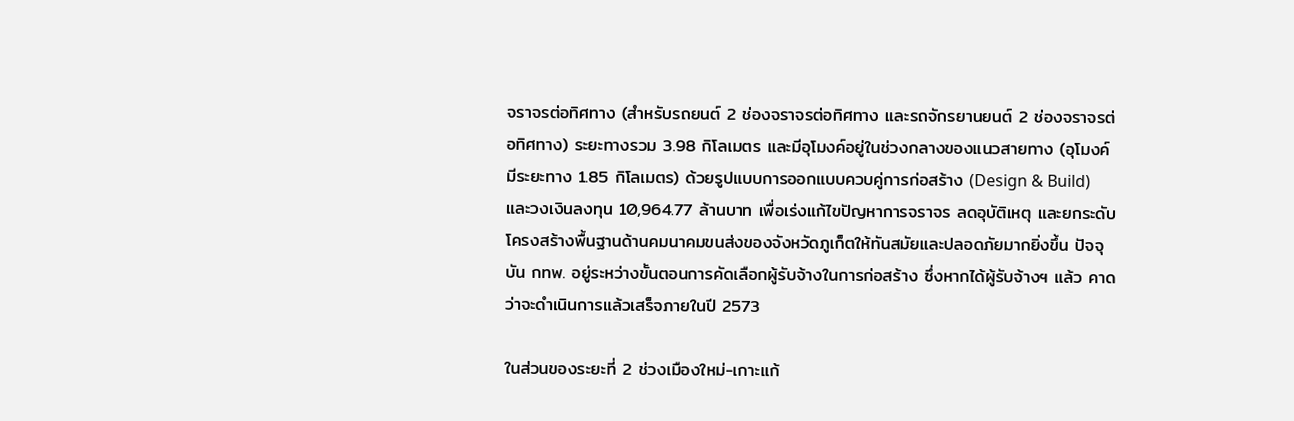จราจรต่อทิศทาง (สำหรับรถยนต์ 2 ช่องจราจรต่อทิศทาง และรถจักรยานยนต์ 2 ช่องจราจรต่อทิศทาง) ระยะทางรวม 3.98 กิโลเมตร และมีอุโมงค์อยู่ในช่วงกลางของแนวสายทาง (อุโมงค์ มีระยะทาง 1.85 กิโลเมตร) ด้วยรูปแบบการออกแบบควบคู่การก่อสร้าง (Design & Build) และวงเงินลงทุน 10,964.77 ล้านบาท เพื่อเร่งแก้ไขปัญหาการจราจร ลดอุบัติเหตุ และยกระดับโครงสร้างพื้นฐานด้านคมนาคมขนส่งของจังหวัดภูเก็ตให้ทันสมัยและปลอดภัยมากยิ่งขึ้น ปัจจุบัน กทพ. อยู่ระหว่างขั้นตอนการคัดเลือกผู้รับจ้างในการก่อสร้าง ซึ่งหากได้ผู้รับจ้างฯ แล้ว คาดว่าจะดำเนินการแล้วเสร็จภายในปี 2573

ในส่วนของระยะที่ 2 ช่วงเมืองใหม่-เกาะแก้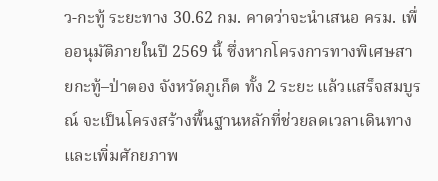ว-กะทู้ ระยะทาง 30.62 กม. คาดว่าจะนำเสนอ ครม. เพื่ออนุมัติภายในปี 2569 นี้ ซึ่งหากโครงการทางพิเศษสายกะทู้–ป่าตอง จังหวัดภูเก็ต ทั้ง 2 ระยะ แล้วแสร็จสมบูรณ์ จะเป็นโครงสร้างพื้นฐานหลักที่ช่วยลดเวลาเดินทางและเพิ่มศักยภาพ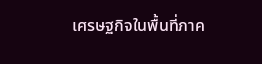เศรษฐกิจในพื้นที่ภาค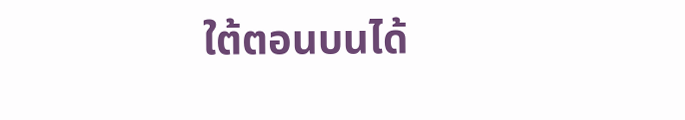ใต้ตอนบนได้